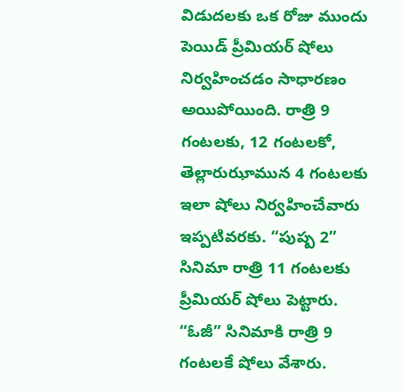విడుదలకు ఒక రోజు ముందు పెయిడ్ ప్రీమియర్ షోలు నిర్వహించడం సాధారణం అయిపోయింది. రాత్రి 9 గంటలకు, 12 గంటలకో, తెల్లారుఝామున 4 గంటలకు ఇలా షోలు నిర్వహించేవారు ఇప్పటివరకు. “పుష్ప 2” సినిమా రాత్రి 11 గంటలకు ప్రీమియర్ షోలు పెట్టారు. “ఓజీ” సినిమాకి రాత్రి 9 గంటలకే షోలు వేశారు.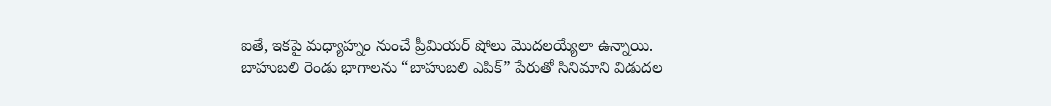ఐతే, ఇకపై మధ్యాహ్నం నుంచే ప్రీమియర్ షోలు మొదలయ్యేలా ఉన్నాయి.
బాహుబలి రెండు భాగాలను “బాహుబలి ఎపిక్” పేరుతో సినిమాని విడుదల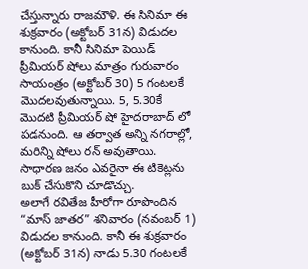చేస్తున్నారు రాజమౌళి. ఈ సినిమా ఈ శుక్రవారం (అక్టోబర్ 31న) విడుదల కానుంది. కానీ సినిమా పెయిడ్ ప్రీమియర్ షోలు మాత్రం గురువారం సాయంత్రం (అక్టోబర్ 30) 5 గంటలకే మొదలవుతున్నాయి. 5, 5.30కే మొదటి ప్రీమియర్ షో హైదరాబాద్ లో పడనుంది. ఆ తర్వాత అన్ని నగరాల్లో, మరిన్ని షోలు రన్ అవుతాయి. సాధారణ జనం ఎవరైనా ఈ టికెట్లను బుక్ చేసుకొని చూడొచ్చు.
అలాగే రవితేజ హీరోగా రూపొందిన “మాస్ జాతర” శనివారం (నవంబర్ 1) విడుదల కానుంది. కానీ ఈ శుక్రవారం (అక్టోబర్ 31న) నాడు 5.30 గంటలకే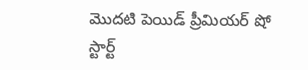మొదటి పెయిడ్ ప్రీమియర్ షో స్టార్ట్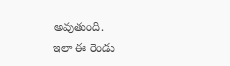అవుతుంది.
ఇలా ఈ రెండు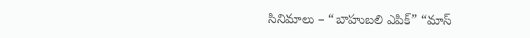సినిమాలు – “బాహుబలి ఎపిక్” “మాస్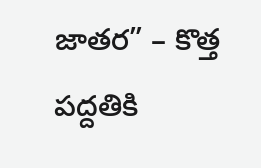జాతర” – కొత్త పద్దతికి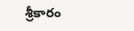శ్రీకారం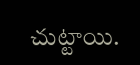చుట్టాయి.